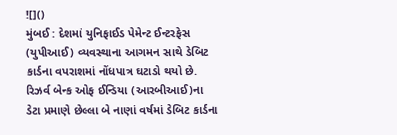![]()
મુંબઈ : દેશમાં યુનિફાઈડ પેમેન્ટ ઈન્ટરફેસ (યુપીઆઈ) વ્યવસ્થાના આગમન સાથે ડેબિટ કાર્ડના વપરાશમાં નોંધપાત્ર ઘટાડો થયો છે. રિઝર્વ બેન્ક ઓફ ઈન્ડિયા (આરબીઆઈ)ના ડેટા પ્રમાણે છેલ્લા બે નાણાં વર્ષમાં ડેબિટ કાર્ડના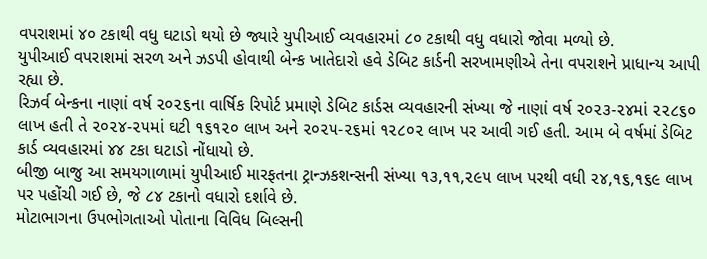વપરાશમાં ૪૦ ટકાથી વધુ ઘટાડો થયો છે જ્યારે યુપીઆઈ વ્યવહારમાં ૮૦ ટકાથી વધુ વધારો જોવા મળ્યો છે.
યુપીઆઈ વપરાશમાં સરળ અને ઝડપી હોવાથી બેન્ક ખાતેદારો હવે ડેબિટ કાર્ડની સરખામણીએ તેના વપરાશને પ્રાધાન્ય આપી રહ્યા છે.
રિઝર્વ બેન્કના નાણાં વર્ષ ૨૦૨૬ના વાર્ષિક રિપોર્ટ પ્રમાણે ડેબિટ કાર્ડસ વ્યવહારની સંખ્યા જે નાણાં વર્ષ ૨૦૨૩-૨૪માં ૨૨૮૬૦ લાખ હતી તે ૨૦૨૪-૨૫માં ઘટી ૧૬૧૨૦ લાખ અને ૨૦૨૫-૨૬માં ૧૨૮૦૨ લાખ પર આવી ગઈ હતી. આમ બે વર્ષમાં ડેબિટ કાર્ડ વ્યવહારમાં ૪૪ ટકા ઘટાડો નોંધાયો છે.
બીજી બાજુ આ સમયગાળામાં યુપીઆઈ મારફતના ટ્રાન્ઝકશન્સની સંખ્યા ૧૩,૧૧,૨૯૫ લાખ પરથી વધી ૨૪,૧૬,૧૬૯ લાખ પર પહોંચી ગઈ છે, જે ૮૪ ટકાનો વધારો દર્શાવે છે.
મોટાભાગના ઉપભોગતાઓ પોતાના વિવિધ બિલ્સની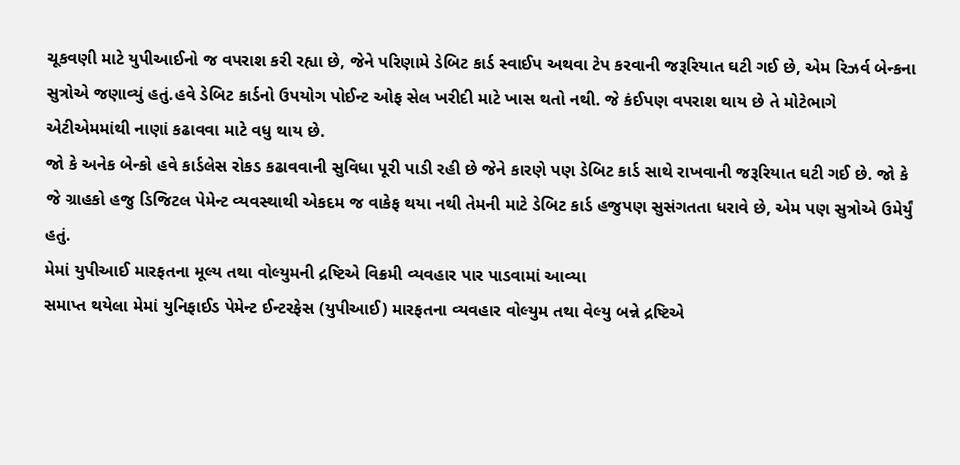ચૂકવણી માટે યુપીઆઈનો જ વપરાશ કરી રહ્યા છે, જેને પરિણામે ડેબિટ કાર્ડ સ્વાઈપ અથવા ટેપ કરવાની જરૂરિયાત ઘટી ગઈ છે, એમ રિઝર્વ બેન્કના સુત્રોએ જણાવ્યું હતું.હવે ડેબિટ કાર્ડનો ઉપયોગ પોઈન્ટ ઓફ સેલ ખરીદી માટે ખાસ થતો નથી. જે કંઈપણ વપરાશ થાય છે તે મોટેભાગે એટીએમમાંથી નાણાં કઢાવવા માટે વધુ થાય છે.
જો કે અનેક બેન્કો હવે કાર્ડલેસ રોકડ કઢાવવાની સુવિધા પૂરી પાડી રહી છે જેને કારણે પણ ડેબિટ કાર્ડ સાથે રાખવાની જરૂરિયાત ઘટી ગઈ છે. જો કે જે ગ્રાહકો હજુ ડિજિટલ પેમેન્ટ વ્યવસ્થાથી એકદમ જ વાકેફ થયા નથી તેમની માટે ડેબિટ કાર્ડ હજુપણ સુસંગતતા ધરાવે છે, એમ પણ સુત્રોએ ઉમેર્યું હતું.
મેમાં યુપીઆઈ મારફતના મૂલ્ય તથા વોલ્યુમની દ્રષ્ટિએ વિક્રમી વ્યવહાર પાર પાડવામાં આવ્યા
સમાપ્ત થયેલા મેમાં યુનિફાઈડ પેમેન્ટ ઈન્ટરફેસ (યુપીઆઈ) મારફતના વ્યવહાર વોલ્યુમ તથા વેલ્યુ બન્ને દ્રષ્ટિએ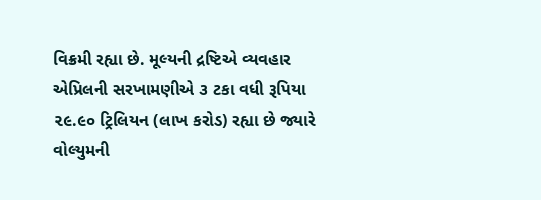વિક્રમી રહ્યા છે. મૂલ્યની દ્રષ્ટિએ વ્યવહાર એપ્રિલની સરખામણીએ ૩ ટકા વધી રૂપિયા ૨૯.૯૦ ટ્રિલિયન (લાખ કરોડ) રહ્યા છે જ્યારે વોલ્યુમની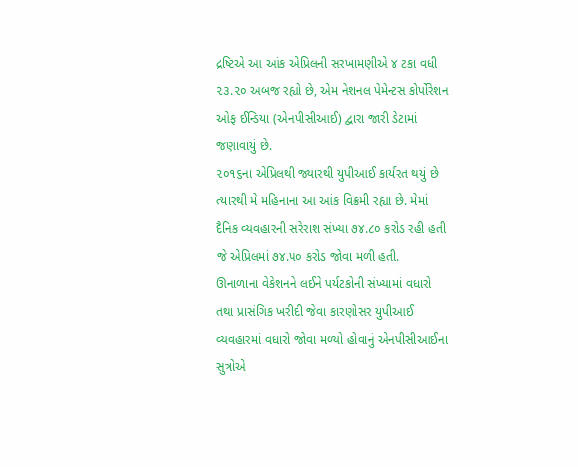દ્રષ્ટિએ આ આંક એપ્રિલની સરખામણીએ ૪ ટકા વધી ૨૩.૨૦ અબજ રહ્યો છે, એમ નેશનલ પેમેન્ટસ કોર્પોરેશન ઓફ ઈન્ડિયા (એનપીસીઆઈ) દ્વારા જારી ડેટામાં જણાવાયું છે.
૨૦૧૬ના એપ્રિલથી જ્યારથી યુપીઆઈ કાર્યરત થયું છે ત્યારથી મે મહિનાના આ આંક વિક્રમી રહ્યા છે. મેમાં દૈનિક વ્યવહારની સરેરાશ સંખ્યા ૭૪.૮૦ કરોડ રહી હતી જે એપ્રિલમાં ૭૪.૫૦ કરોડ જોવા મળી હતી.
ઊનાળાના વેકેશનને લઈને પર્યટકોની સંખ્યામાં વધારો તથા પ્રાસંગિક ખરીદી જેવા કારણોસર યુપીઆઈ વ્યવહારમાં વધારો જોવા મળ્યો હોવાનું એનપીસીઆઈના સુત્રોએ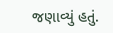જણાવ્યું હતું.